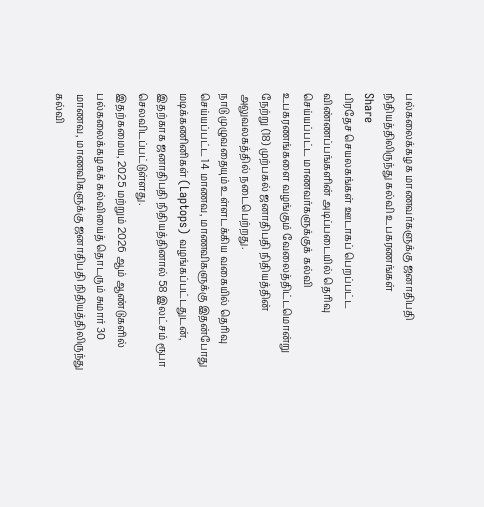பல்கலைக்கழக மாணவர்களுக்கு ஜனாதிபதி நிதியத்திலிருந்து கல்வி உபகரணங்கள்
Share
பிரதேச செயலகங்கள் ஊடாகப் பெறப்பட்ட விண்ணப்பங்களின் அடிப்படையில் தெரிவு செய்யப்பட்ட மாணவர்களுக்குக் கல்வி உபகரணங்களை வழங்கும் வேலைத்திட்டமொன்று நேற்று (18) முற்பகல் ஜனாதிபதி நிதியத்தின் அலுவலகத்தில் நடைபெற்றது.
நாடு முழுவதையும் உள்ளடக்கிய வகையில் தெரிவு செய்யப்பட்ட 14 மாணவ, மாணவிகளுக்கு இதன்போது மடிக்கணினிகள் (Laptops) வழங்கப்பட்டதுடன், இதற்காக ஜனாதிபதி நிதியத்தினால் 58 இலட்சம் ரூபா செலவிடப்பட்டுள்ளது.
இதற்கமைய, 2025 மற்றும் 2026 ஆம் ஆண்டுகளில் பல்கலைக்கழகக் கல்வியைத் தொடரும் சுமார் 30 மாணவ, மாணவிகளுக்கு ஜனாதிபதி நிதியத்திலிருந்து கல்வி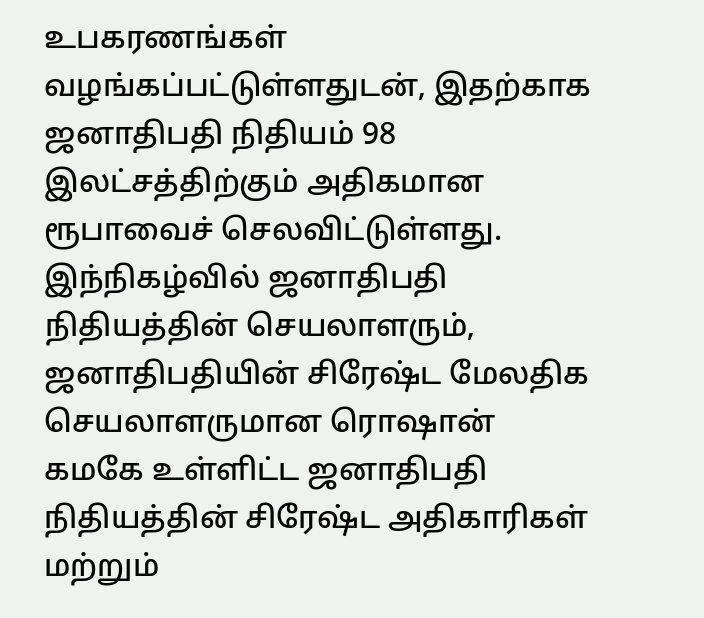உபகரணங்கள் வழங்கப்பட்டுள்ளதுடன், இதற்காக ஜனாதிபதி நிதியம் 98 இலட்சத்திற்கும் அதிகமான ரூபாவைச் செலவிட்டுள்ளது.
இந்நிகழ்வில் ஜனாதிபதி நிதியத்தின் செயலாளரும், ஜனாதிபதியின் சிரேஷ்ட மேலதிக செயலாளருமான ரொஷான் கமகே உள்ளிட்ட ஜனாதிபதி நிதியத்தின் சிரேஷ்ட அதிகாரிகள் மற்றும்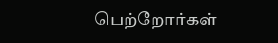பெற்றோர்கள்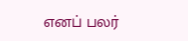எனப் பலர்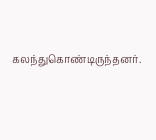கலந்துகொண்டிருந்தனர்.